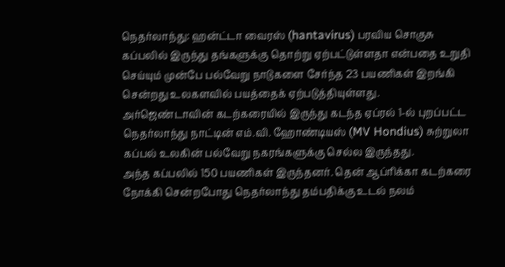நெதர்லாந்து: ஹன்ட்டா வைரஸ் (hantavirus) பரவிய சொகுசு கப்பலில் இருந்து தங்களுக்கு தொற்று ஏற்பட்டுள்ளதா என்பதை உறுதி செய்யும் முன்பே பல்வேறு நாடுகளை சேர்ந்த 23 பயணிகள் இறங்கி சென்றது உலகளவில் பயத்தைக் ஏற்படுத்தியுள்ளது. அர்ஜெண்டாவின் கடற்கரையில் இருந்து கடந்த ஏப்ரல் 1-ல் புறப்பட்ட நெதர்லாந்து நாட்டின் எம்.வி. ஹோண்டியஸ் (MV Hondius) சுற்றுலா கப்பல் உலகின் பல்வேறு நகரங்களுக்கு செல்ல இருந்தது.
அந்த கப்பலில் 150 பயணிகள் இருந்தனர். தென் ஆப்ரிக்கா கடற்கரை நோக்கி சென்றபோது நெதர்லாந்து தம்பதிக்கு உடல் நலம்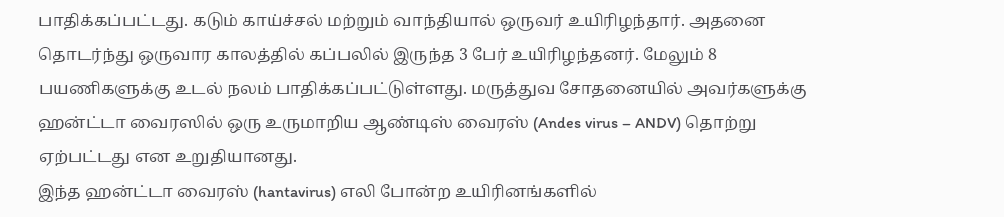பாதிக்கப்பட்டது. கடும் காய்ச்சல் மற்றும் வாந்தியால் ஒருவர் உயிரிழந்தார். அதனை தொடர்ந்து ஒருவார காலத்தில் கப்பலில் இருந்த 3 பேர் உயிரிழந்தனர். மேலும் 8 பயணிகளுக்கு உடல் நலம் பாதிக்கப்பட்டுள்ளது. மருத்துவ சோதனையில் அவர்களுக்கு ஹன்ட்டா வைரஸில் ஒரு உருமாறிய ஆண்டிஸ் வைரஸ் (Andes virus – ANDV) தொற்று ஏற்பட்டது என உறுதியானது.
இந்த ஹன்ட்டா வைரஸ் (hantavirus) எலி போன்ற உயிரினங்களில்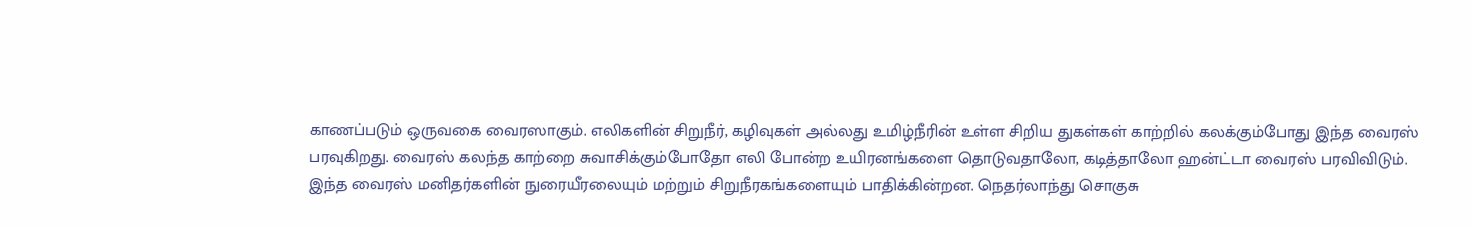காணப்படும் ஒருவகை வைரஸாகும். எலிகளின் சிறுநீர், கழிவுகள் அல்லது உமிழ்நீரின் உள்ள சிறிய துகள்கள் காற்றில் கலக்கும்போது இந்த வைரஸ் பரவுகிறது. வைரஸ் கலந்த காற்றை சுவாசிக்கும்போதோ எலி போன்ற உயிரனங்களை தொடுவதாலோ, கடித்தாலோ ஹன்ட்டா வைரஸ் பரவிவிடும்.
இந்த வைரஸ் மனிதர்களின் நுரையீரலையும் மற்றும் சிறுநீரகங்களையும் பாதிக்கின்றன. நெதர்லாந்து சொகுசு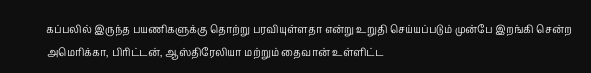கப்பலில் இருந்த பயணிகளுக்கு தொற்று பரவியுள்ளதா என்று உறுதி செய்யப்படும் முன்பே இறங்கி சென்ற அமெரிக்கா, பிரிட்டன், ஆஸ்திரேலியா மற்றும் தைவான் உள்ளிட்ட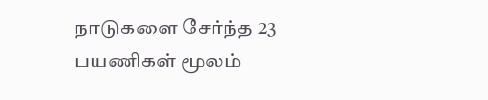நாடுகளை சேர்ந்த 23 பயணிகள் மூலம்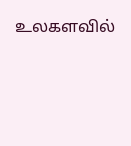உலகளவில்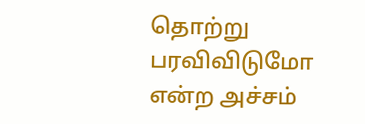தொற்று பரவிவிடுமோ என்ற அச்சம்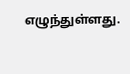எழுந்துள்ளது.